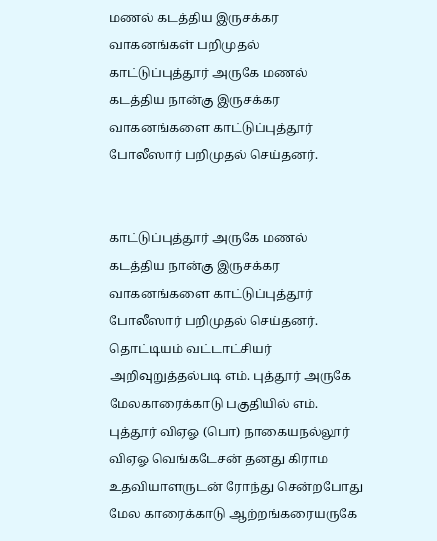மணல் கடத்திய இருசக்கர வாகனங்கள் பறிமுதல்
காட்டுப்புத்தூர் அருகே மணல் கடத்திய நான்கு இருசக்கர வாகனங்களை காட்டுப்புத்தூர் போலீஸார் பறிமுதல் செய்தனர்.


காட்டுப்புத்தூர் அருகே மணல் கடத்திய நான்கு இருசக்கர வாகனங்களை காட்டுப்புத்தூர் போலீஸார் பறிமுதல் செய்தனர்.
தொட்டியம் வட்டாட்சியர் அறிவுறுத்தல்படி எம். புத்தூர் அருகே மேலகாரைக்காடு பகுதியில் எம். புத்தூர் விஏஓ (பொ) நாகையநல்லூர் விஏஓ வெங்கடேசன் தனது கிராம உதவியாளருடன் ரோந்து சென்றபோது மேல காரைக்காடு ஆற்றங்கரையருகே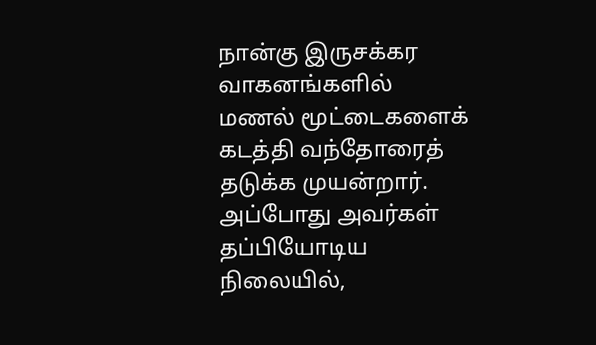நான்கு இருசக்கர வாகனங்களில் மணல் மூட்டைகளைக் கடத்தி வந்தோரைத் தடுக்க முயன்றார்.
அப்போது அவர்கள் தப்பியோடிய நிலையில்,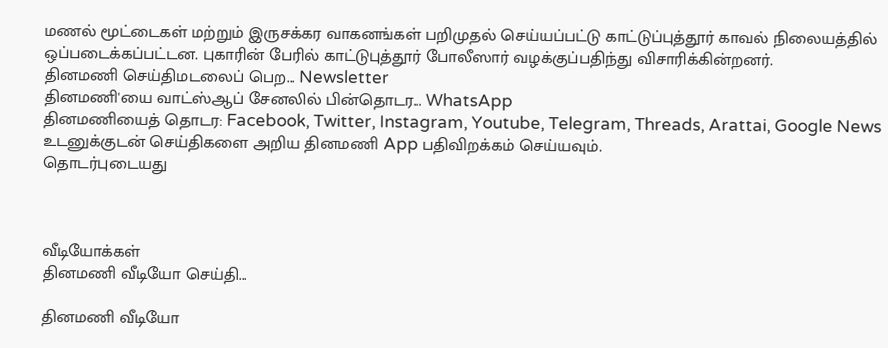மணல் மூட்டைகள் மற்றும் இருசக்கர வாகனங்கள் பறிமுதல் செய்யப்பட்டு காட்டுப்புத்தூர் காவல் நிலையத்தில் ஒப்படைக்கப்பட்டன. புகாரின் பேரில் காட்டுபுத்தூர் போலீஸார் வழக்குப்பதிந்து விசாரிக்கின்றனர்.
தினமணி செய்திமடலைப் பெற... Newsletter
தினமணி'யை வாட்ஸ்ஆப் சேனலில் பின்தொடர... WhatsApp
தினமணியைத் தொடர: Facebook, Twitter, Instagram, Youtube, Telegram, Threads, Arattai, Google News
உடனுக்குடன் செய்திகளை அறிய தினமணி App பதிவிறக்கம் செய்யவும்.
தொடர்புடையது



வீடியோக்கள்
தினமணி வீடியோ செய்தி...

தினமணி வீடியோ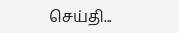செய்தி...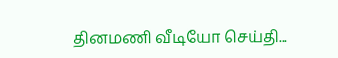தினமணி வீடியோ செய்தி...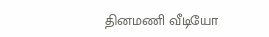தினமணி வீடியோ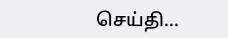செய்தி...